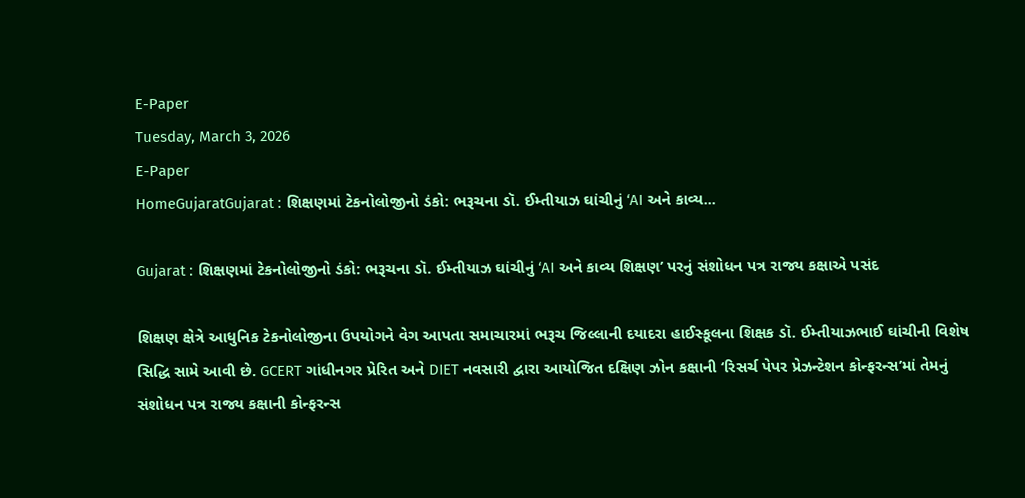E-Paper
Tuesday, March 3, 2026
E-Paper
HomeGujaratGujarat : શિક્ષણમાં ટેકનોલોજીનો ડંકો: ભરૂચના ડૉ. ઈમ્તીયાઝ ઘાંચીનું ‘AI અને કાવ્ય...

Gujarat : શિક્ષણમાં ટેકનોલોજીનો ડંકો: ભરૂચના ડૉ. ઈમ્તીયાઝ ઘાંચીનું ‘AI અને કાવ્ય શિક્ષણ’ પરનું સંશોધન પત્ર રાજ્ય કક્ષાએ પસંદ

શિક્ષણ ક્ષેત્રે આધુનિક ટેકનોલોજીના ઉપયોગને વેગ આપતા સમાચારમાં ભરૂચ જિલ્લાની દયાદરા હાઈસ્કૂલના શિક્ષક ડૉ. ઈમ્તીયાઝભાઈ ઘાંચીની વિશેષ સિદ્ધિ સામે આવી છે. GCERT ગાંધીનગર પ્રેરિત અને DIET નવસારી દ્વારા આયોજિત દક્ષિણ ઝોન કક્ષાની ‘રિસર્ચ પેપર પ્રેઝન્ટેશન કોન્ફરન્સ’માં તેમનું સંશોધન પત્ર રાજ્ય કક્ષાની કોન્ફરન્સ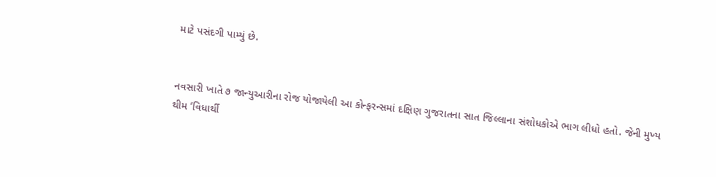માટે પસંદગી પામ્યું છે.


નવસારી ખાતે ૭ જાન્યુઆરીના રોજ યોજાયેલી આ કોન્ફરન્સમાં દક્ષિણ ગુજરાતના સાત જિલ્લાના સંશોધકોએ ભાગ લીધો હતો. જેની મુખ્ય થીમ ‘વિધાર્થી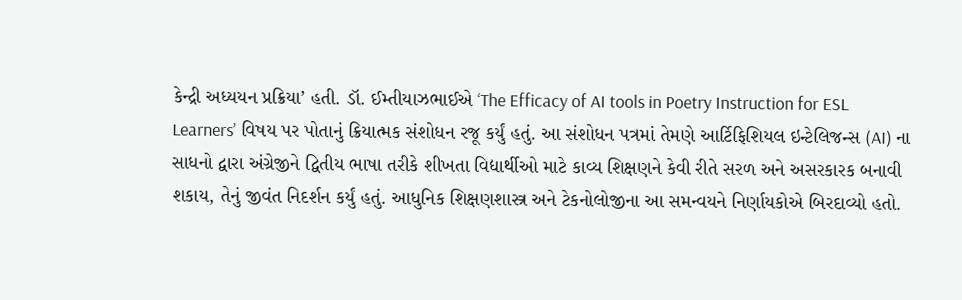કેન્દ્રી અધ્યયન પ્રક્રિયા’ હતી. ડૉ. ઈમ્તીયાઝભાઈએ ‘The Efficacy of AI tools in Poetry Instruction for ESL Learners’ વિષય પર પોતાનું ક્રિયાત્મક સંશોધન રજૂ કર્યું હતું. આ સંશોધન પત્રમાં તેમણે આર્ટિફિશિયલ ઇન્ટેલિજન્સ (AI) ના સાધનો દ્વારા અંગ્રેજીને દ્વિતીય ભાષા તરીકે શીખતા વિદ્યાર્થીઓ માટે કાવ્ય શિક્ષણને કેવી રીતે સરળ અને અસરકારક બનાવી શકાય, તેનું જીવંત નિદર્શન કર્યું હતું. આધુનિક શિક્ષણશાસ્ત્ર અને ટેકનોલોજીના આ સમન્વયને નિર્ણાયકોએ બિરદાવ્યો હતો.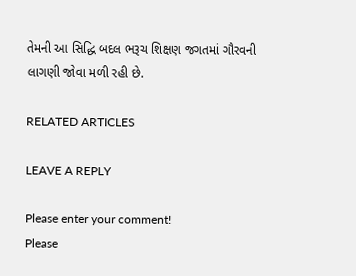તેમની આ સિદ્ધિ બદલ ભરૂચ શિક્ષણ જગતમાં ગૌરવની લાગણી જોવા મળી રહી છે.

RELATED ARTICLES

LEAVE A REPLY

Please enter your comment!
Please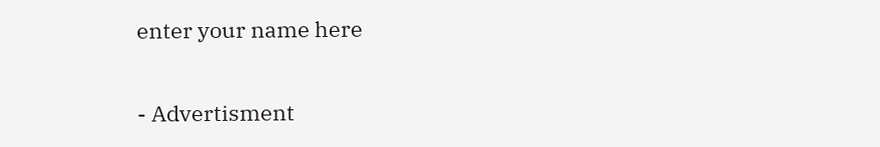enter your name here

- Advertisment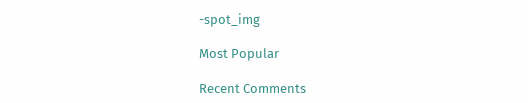-spot_img

Most Popular

Recent Comments